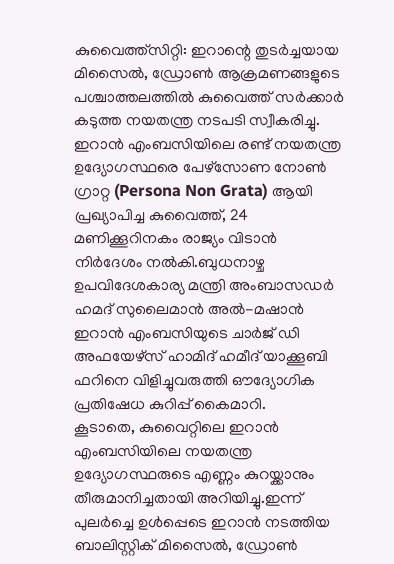കുവൈത്ത്സിറ്റി: ഇറാന്റെ തുടർച്ചയായ മിസൈൽ, ഡ്രോൺ ആക്രമണങ്ങളുടെ പശ്ചാത്തലത്തിൽ കുവൈത്ത് സർക്കാർ കടുത്ത നയതന്ത്ര നടപടി സ്വീകരിച്ചു. ഇറാൻ എംബസിയിലെ രണ്ട് നയതന്ത്ര ഉദ്യോഗസ്ഥരെ പേഴ്സോണ നോൺ ഗ്രാറ്റ (Persona Non Grata) ആയി പ്രഖ്യാപിച്ച കുവൈത്ത്, 24 മണിക്കൂറിനകം രാജ്യം വിടാൻ നിർദേശം നൽകി.ബുധനാഴ്ച ഉപവിദേശകാര്യ മന്ത്രി അംബാസഡർ ഹമദ് സുലൈമാൻ അൽ-മഷാൻ ഇറാൻ എംബസിയുടെ ചാർജ് ഡി അഫയേഴ്സ് ഹാമിദ് ഹമീദ് യാക്കൂബി ഫറിനെ വിളിച്ചുവരുത്തി ഔദ്യോഗിക പ്രതിഷേധ കുറിപ്പ് കൈമാറി.
കൂടാതെ, കുവൈറ്റിലെ ഇറാൻ എംബസിയിലെ നയതന്ത്ര ഉദ്യോഗസ്ഥരുടെ എണ്ണം കുറയ്ക്കാനും തീരുമാനിച്ചതായി അറിയിച്ചു.ഇന്ന് പുലർച്ചെ ഉൾപ്പെടെ ഇറാൻ നടത്തിയ ബാലിസ്റ്റിക് മിസൈൽ, ഡ്രോൺ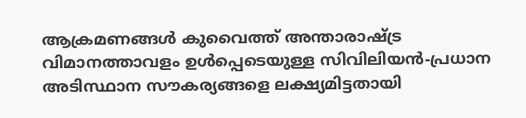ആക്രമണങ്ങൾ കുവൈത്ത് അന്താരാഷ്ട്ര വിമാനത്താവളം ഉൾപ്പെടെയുള്ള സിവിലിയൻ-പ്രധാന അടിസ്ഥാന സൗകര്യങ്ങളെ ലക്ഷ്യമിട്ടതായി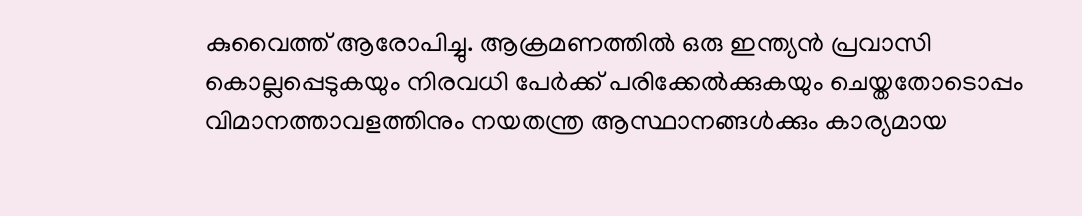കുവൈത്ത് ആരോപിച്ചു. ആക്രമണത്തിൽ ഒരു ഇന്ത്യൻ പ്രവാസി കൊല്ലപ്പെടുകയും നിരവധി പേർക്ക് പരിക്കേൽക്കുകയും ചെയ്തതോടൊപ്പം വിമാനത്താവളത്തിനും നയതന്ത്ര ആസ്ഥാനങ്ങൾക്കും കാര്യമായ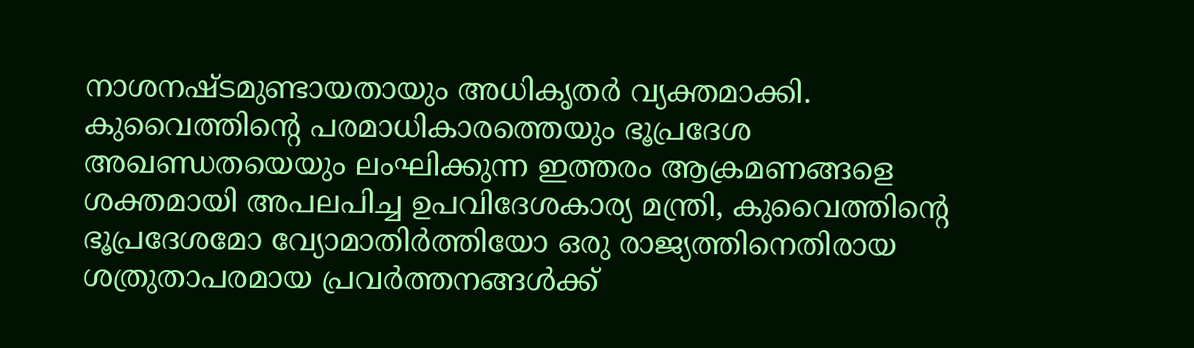നാശനഷ്ടമുണ്ടായതായും അധികൃതർ വ്യക്തമാക്കി.
കുവൈത്തിന്റെ പരമാധികാരത്തെയും ഭൂപ്രദേശ അഖണ്ഡതയെയും ലംഘിക്കുന്ന ഇത്തരം ആക്രമണങ്ങളെ ശക്തമായി അപലപിച്ച ഉപവിദേശകാര്യ മന്ത്രി, കുവൈത്തിന്റെ ഭൂപ്രദേശമോ വ്യോമാതിർത്തിയോ ഒരു രാജ്യത്തിനെതിരായ ശത്രുതാപരമായ പ്രവർത്തനങ്ങൾക്ക്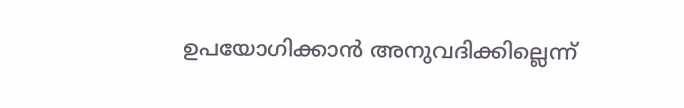ഉപയോഗിക്കാൻ അനുവദിക്കില്ലെന്ന്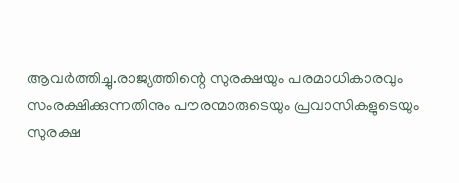ആവർത്തിച്ചു.രാജ്യത്തിന്റെ സുരക്ഷയും പരമാധികാരവും സംരക്ഷിക്കുന്നതിനും പൗരന്മാരുടെയും പ്രവാസികളുടെയും സുരക്ഷ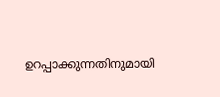ഉറപ്പാക്കുന്നതിനുമായി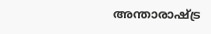അന്താരാഷ്ട്ര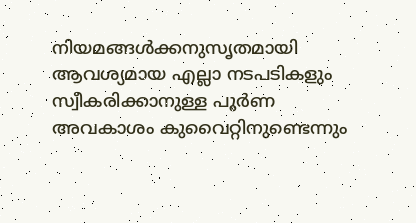നിയമങ്ങൾക്കനുസൃതമായി ആവശ്യമായ എല്ലാ നടപടികളും സ്വീകരിക്കാനുള്ള പൂർണ അവകാശം കുവൈറ്റിനുണ്ടെന്നും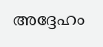അദ്ദേഹം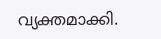വ്യക്തമാക്കി.